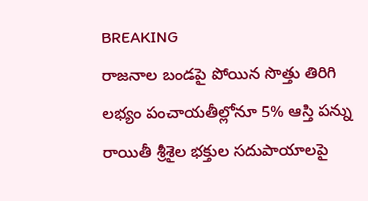BREAKING
రాజనాల బండపై పోయిన సొత్తు తిరిగి లభ్యం పంచాయతీల్లోనూ 5% ఆస్తి పన్ను రాయితీ శ్రీశైల భక్తుల సదుపాయాలపై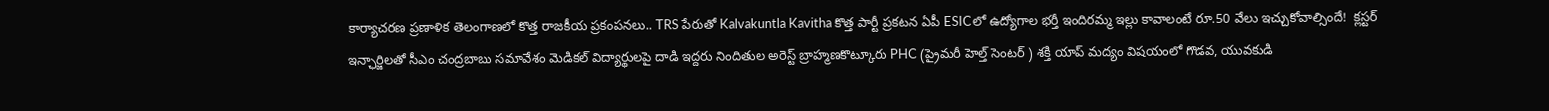కార్యాచరణ ప్రణాళిక తెలంగాణలో కొత్త రాజకీయ ప్రకంపనలు.. TRS పేరుతో Kalvakuntla Kavitha కొత్త పార్టీ ప్రకటన ఏపీ ESICలో ఉద్యోగాల భర్తీ ఇందిరమ్మ ఇల్లు కావాలంటే రూ.50 వేలు ఇచ్చుకోవాల్సిందే!  క్లస్టర్ ఇన్ఛార్జిలతో సీఎం చంద్రబాబు సమావేశం మెడికల్ విద్యార్థులపై దాడి ఇద్దరు నిందితుల అరెస్ట్ బ్రాహ్మణకొట్కూరు PHC (ప్రైమరీ హెల్త్ సెంటర్ ) శక్తి యాప్ మద్యం విషయంలో గొడవ, యువకుడి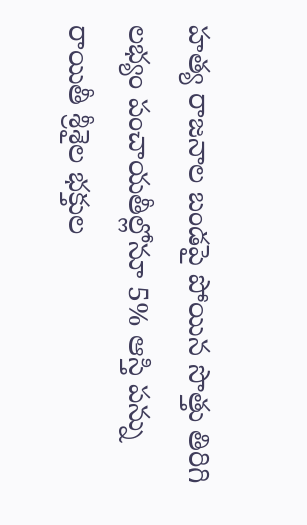హత్య రాజనాల బండపై పోయిన సొత్తు తిరిగి లభ్యం పంచాయతీల్లోనూ 5% ఆస్తి పన్ను రాయితీ శ్రీశైల భక్తుల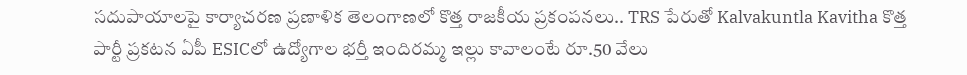సదుపాయాలపై కార్యాచరణ ప్రణాళిక తెలంగాణలో కొత్త రాజకీయ ప్రకంపనలు.. TRS పేరుతో Kalvakuntla Kavitha కొత్త పార్టీ ప్రకటన ఏపీ ESICలో ఉద్యోగాల భర్తీ ఇందిరమ్మ ఇల్లు కావాలంటే రూ.50 వేలు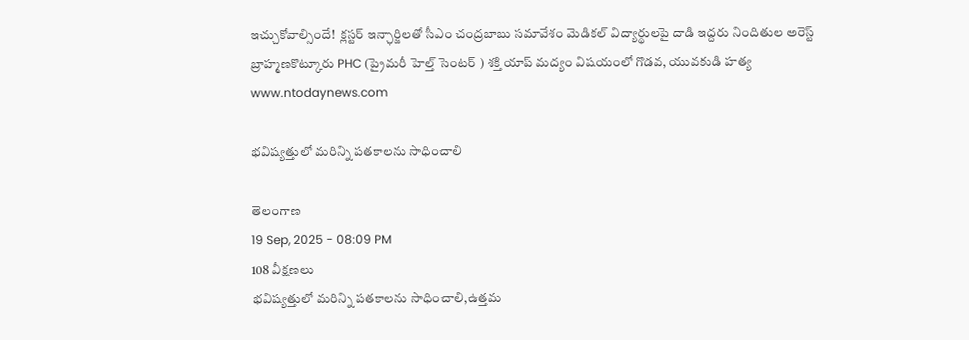ఇచ్చుకోవాల్సిందే!  క్లస్టర్ ఇన్ఛార్జిలతో సీఎం చంద్రబాబు సమావేశం మెడికల్ విద్యార్థులపై దాడి ఇద్దరు నిందితుల అరెస్ట్ బ్రాహ్మణకొట్కూరు PHC (ప్రైమరీ హెల్త్ సెంటర్ ) శక్తి యాప్ మద్యం విషయంలో గొడవ, యువకుడి హత్య
www.ntodaynews.com

భవిష్యత్తులో మరిన్ని పతకాలను సాధించాలి

తెలంగాణ
19 Sep, 2025 - 08:09 PM
108 వీక్షణలు
భవిష్యత్తులో మరిన్ని పతకాలను సాధించాలి,ఉత్తమ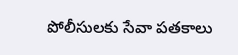పోలీసులకు సేవా పతకాలు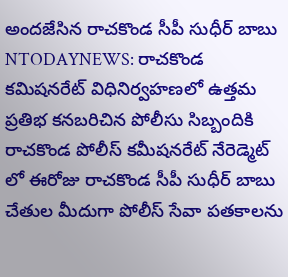అందజేసిన రాచకొండ సీపీ సుధీర్ బాబు NTODAYNEWS: రాచకొండ కమిషనరేట్ విధినిర్వహణలో ఉత్తమ ప్రతిభ కనబరిచిన పోలీసు సిబ్బందికి రాచకొండ పోలీస్ కమీషనరేట్ నేరెడ్మెట్ లో ఈరోజు రాచకొండ సీపీ సుధీర్ బాబు చేతుల మీదుగా పోలీస్‌ సేవా పతకాలను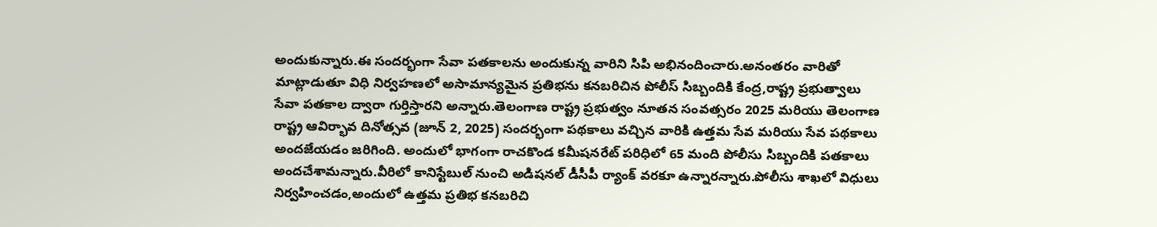అందుకున్నారు.ఈ సందర్భంగా సేవా పతకాలను అందుకున్న వారిని సిపి అభినందించారు.అనంతరం వారితో మాట్లాడుతూ విధి నిర్వహణలో అసామాన్యమైన ప్రతిభను కనబరిచిన పోలీస్ సిబ్బందికి కేంద్ర,రాష్ట్ర ప్రభుత్వాలు సేవా పతకాల ద్వారా గుర్తిస్తారని అన్నారు.తెలంగాణ రాష్ట్ర ప్రభుత్వం నూతన సంవత్సరం 2025 మరియు తెలంగాణ రాష్ట్ర ఆవిర్భావ దినోత్సవ (జూన్ 2, 2025) సందర్భంగా పథకాలు వచ్చిన వారికి ఉత్తమ సేవ మరియు సేవ పథకాలు అందజేయడం జరిగింది. అందులో భాగంగా రాచకొండ కమీషనరేట్ పరిధిలో 65 మంది పోలీసు సిబ్బందికి పతకాలు అందచేశామన్నారు.వీరిలో కానిస్టేబుల్ నుంచి అడిషనల్ డీసీపీ ర్యాంక్ వరకూ ఉన్నారన్నారు.పోలీసు శాఖలో విధులు నిర్వహించడం,అందులో ఉత్తమ ప్రతిభ కనబరిచి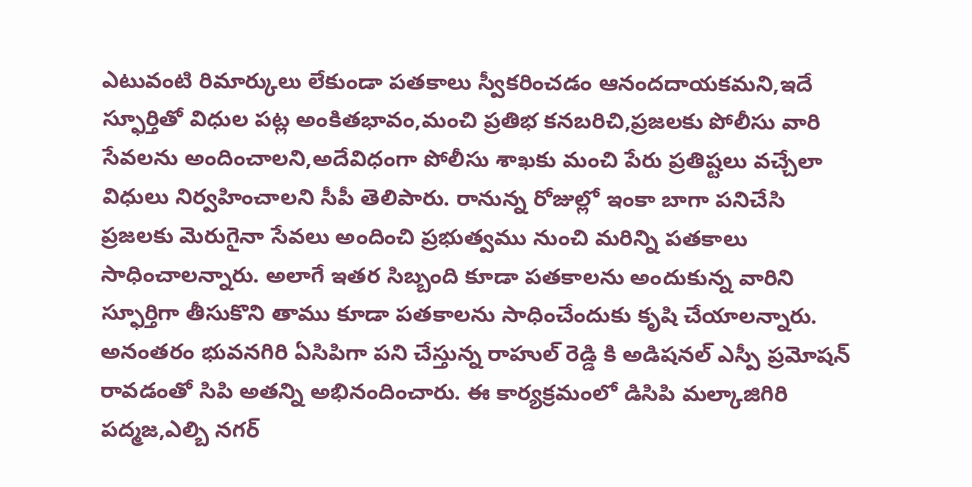ఎటువంటి రిమార్కులు లేకుండా పతకాలు స్వీకరించడం ఆనందదాయకమని,ఇదే స్ఫూర్తితో విధుల పట్ల అంకితభావం,మంచి ప్రతిభ కనబరిచి,ప్రజలకు పోలీసు వారి సేవలను అందించాలని,అదేవిధంగా పోలీసు శాఖకు మంచి పేరు ప్రతిష్టలు వచ్చేలా విధులు నిర్వహించాలని సీపీ తెలిపారు. రానున్న రోజుల్లో ఇంకా బాగా పనిచేసి ప్రజలకు మెరుగైనా సేవలు అందించి ప్రభుత్వము నుంచి మరిన్ని పతకాలు సాధించాలన్నారు. అలాగే ఇతర సిబ్బంది కూడా పతకాలను అందుకున్న వారిని స్ఫూర్తిగా తీసుకొని తాము కూడా పతకాలను సాధించేందుకు కృషి చేయాలన్నారు. అనంతరం భువనగిరి ఏసిపిగా పని చేస్తున్న రాహుల్ రెడ్డి కి అడిషనల్ ఎస్పీ ప్రమోషన్ రావడంతో సిపి అతన్ని అభినందించారు. ఈ కార్యక్రమంలో డిసిపి మల్కాజిగిరి పద్మజ,ఎల్బి నగర్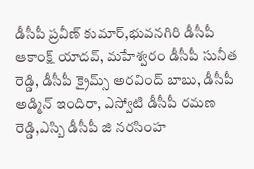డీసీపీ ప్రవీణ్ కుమార్,భువనగిరి డీసీపీ ఆకాంక్ష్ యాదవ్, మహేశ్వరం డీసీపీ సునీత రెడ్డి, డీసీపీ క్రైమ్స్ అరవింద్ బాబు, డీసీపీ అడ్మిన్ ఇందిరా, ఎస్వోటి డీసీపీ రమణ రెడ్డి,ఎస్బి డీసీపీ జి నరసింహ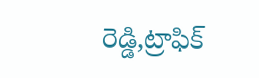రెడ్డి,ట్రాఫిక్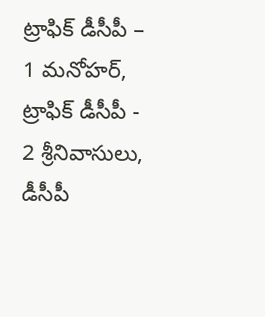ట్రాఫిక్ డీసీపీ – 1 మనోహర్, ట్రాఫిక్ డీసీపీ - 2 శ్రీనివాసులు, డీసీపీ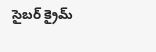సైబర్ క్రైమ్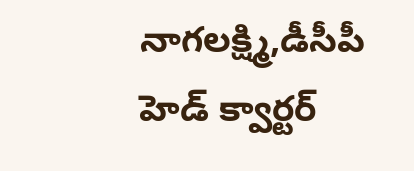నాగలక్ష్మి,డీసీపీ హెడ్ క్వార్టర్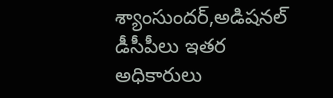శ్యాంసుందర్,అడిషనల్ డీసీపీలు ఇతర అధికారులు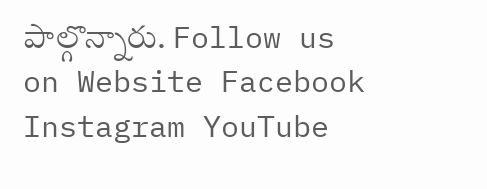పాల్గొన్నారు. Follow us on Website Facebook Instagram YouTube